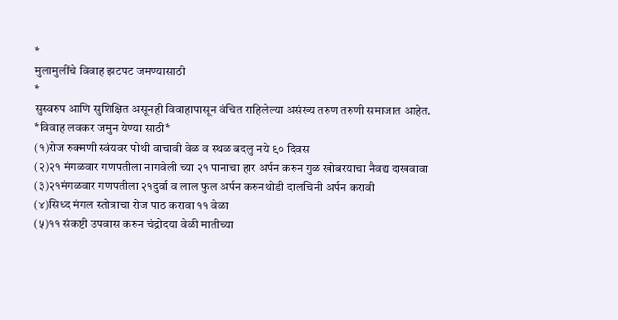*
मुलामुलींचे विवाह झटपट जमण्यासाठी
*
सुस्वरुप आणि सुशिक्षित असूनही विवाहापासून वंचित राहिलेल्या असंख्य तरुण तरुणी समाजात आहेत.
*विवाह लवकर जमुन येण्या साठी*
(१)रोज रुक्मणी स्वंयवर पोथी वाचावी वेळ व स्थळ बदलु नये ९० दिवस
(२)२१ मंगळवार गणपतीला नागवेली च्या २१ पानाचा हार अर्पन करुन गुळ खोबरयाचा नैवद्य दाखवावा
(३)२१मंगळवार गणपतीला २१दुर्वा व लाल फुल अर्पन करुनथोडी दालचिनी अर्पन करावी
(४)सिध्द मंगल स्तोत्राचा रोज पाठ करावा ११ वेळा
(५)११ संकष्टी उपवास करुन चंद्रोदया वेळी मातीच्या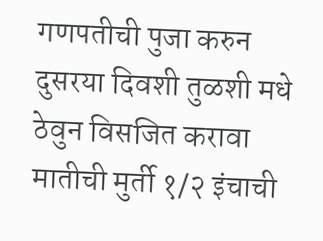गणपतीची पुजा करुन दुसरया दिवशी तुळशी मधे ठेवुन विसजित करावा मातीची मुर्ती १/२ इंचाची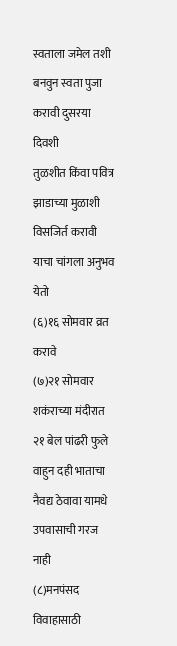स्वताला जमेल तशी बनवुन स्वता पुजा करावी दुसरया दिवशी
तुळशीत किंवा पवित्र झाडाच्या मुळाशी विसजिर्त करावी
याचा चांगला अनुभव येतो
(६)१६ सोमवार व्रत करावे
(७)२१ सोमवार शकंराच्या मंदीरात २१ बेल पांढरी फुले वाहुन दही भाताचा नैवद्य ठेवावा यामधे उपवासाची गरज नाही
(८)मनपंसद विवाहासाठी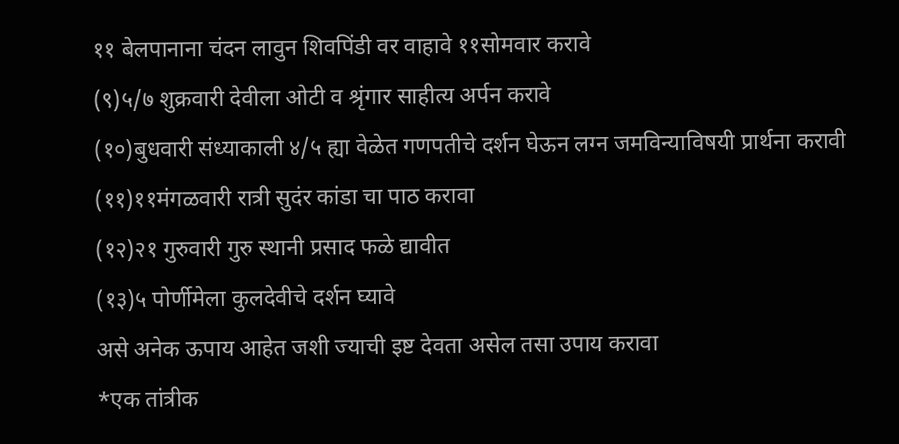११ बेलपानाना चंदन लावुन शिवपिंडी वर वाहावे ११सोमवार करावे
(९)५/७ शुक्रवारी देवीला ओटी व श्रृंगार साहीत्य अर्पन करावे
(१०)बुधवारी संध्याकाली ४/५ ह्या वेळेत गणपतीचे दर्शन घेऊन लग्न जमविन्याविषयी प्रार्थना करावी
(११)११मंगळवारी रात्री सुदंर कांडा चा पाठ करावा
(१२)२१ गुरुवारी गुरु स्थानी प्रसाद फळे द्यावीत
(१३)५ पोर्णीमेला कुलदेवीचे दर्शन घ्यावे
असे अनेक ऊपाय आहेत जशी ज्याची इष्ट देवता असेल तसा उपाय करावा
*एक तांत्रीक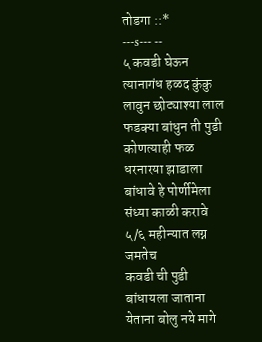तोडगा ::*
---s--- --
५ कवडी घेऊन त्यानागंध हळद कुंकु लावुन छोट्याश्या लाल फडक्या बांधुन ती पुडी कोणत्याही फळ धरनारया झाडाला बांधावे हे पोर्णीमेला संध्या काळी करावे ५/६ महीन्यात लग्न जमतेच
कवडी ची पुडी बांधायला जाताना येताना बोलु नये मागे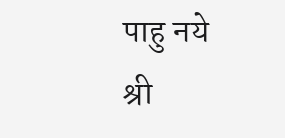पाहु नये
श्री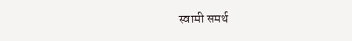स्वामी समर्थ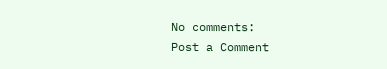No comments:
Post a Comment